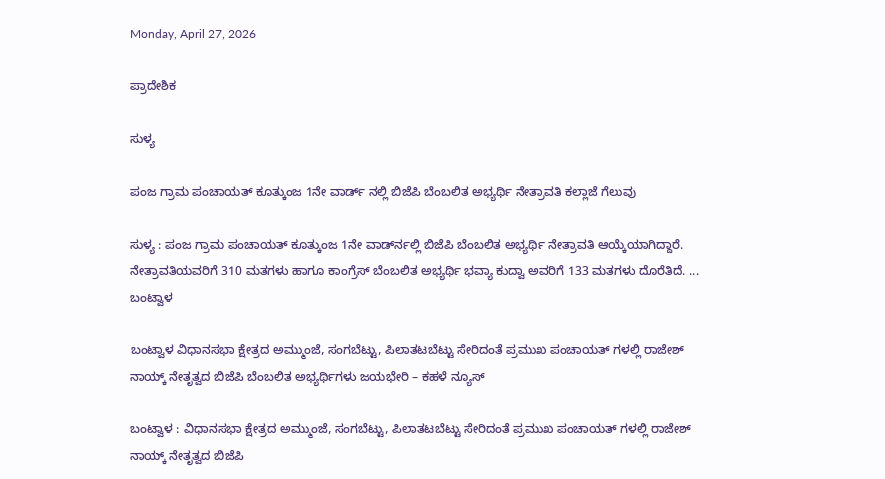Monday, April 27, 2026

ಪ್ರಾದೇಶಿಕ

ಸುಳ್ಯ

ಪಂಜ ಗ್ರಾಮ ಪಂಚಾಯತ್ ಕೂತ್ಕುಂಜ 1ನೇ ವಾರ್ಡ್ ನಲ್ಲಿ ಬಿಜೆಪಿ ಬೆಂಬಲಿತ ಅಭ್ಯರ್ಥಿ ನೇತ್ರಾವತಿ ಕಲ್ಲಾಜೆ ಗೆಲುವು

ಸುಳ್ಯ : ಪಂಜ ಗ್ರಾಮ ಪಂಚಾಯತ್ ಕೂತ್ಕುಂಜ 1ನೇ ವಾರ್ಡ್‍ನಲ್ಲಿ ಬಿಜೆಪಿ ಬೆಂಬಲಿತ ಅಭ್ಯರ್ಥಿ ನೇತ್ರಾವತಿ ಆಯ್ಕೆಯಾಗಿದ್ದಾರೆ. ನೇತ್ರಾವತಿಯವರಿಗೆ 310 ಮತಗಳು ಹಾಗೂ ಕಾಂಗ್ರೆಸ್ ಬೆಂಬಲಿತ ಅಭ್ಯರ್ಥಿ ಭವ್ಯಾ ಕುದ್ವಾ ಅವರಿಗೆ 133 ಮತಗಳು ದೊರೆತಿದೆ. ...
ಬಂಟ್ವಾಳ

ಬಂಟ್ವಾಳ ವಿಧಾನಸಭಾ ಕ್ಷೇತ್ರದ ಅಮ್ಮುಂಜೆ, ಸಂಗಬೆಟ್ಟು, ಪಿಲಾತಟಬೆಟ್ಟು ಸೇರಿದಂತೆ ಪ್ರಮುಖ ಪಂಚಾಯತ್ ಗಳಲ್ಲಿ ರಾಜೇಶ್ ನಾಯ್ಕ್ ನೇತೃತ್ವದ ಬಿಜೆಪಿ ಬೆಂಬಲಿತ ಅಭ್ಯರ್ಥಿಗಳು ಜಯಭೇರಿ – ಕಹಳೆ ನ್ಯೂಸ್

ಬಂಟ್ವಾಳ : ವಿಧಾನಸಭಾ ಕ್ಷೇತ್ರದ ಅಮ್ಮುಂಜೆ, ಸಂಗಬೆಟ್ಟು, ಪಿಲಾತಟಬೆಟ್ಟು ಸೇರಿದಂತೆ ಪ್ರಮುಖ ಪಂಚಾಯತ್ ಗಳಲ್ಲಿ ರಾಜೇಶ್ ನಾಯ್ಕ್ ನೇತೃತ್ವದ ಬಿಜೆಪಿ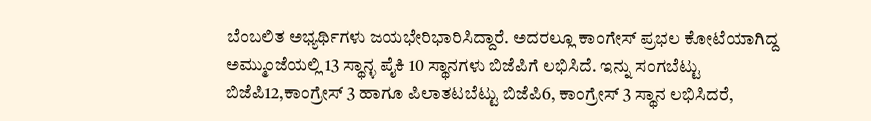ಬೆಂಬಲಿತ ಅಭ್ಯರ್ಥಿಗಳು ಜಯಭೇರಿಭಾರಿಸಿದ್ದಾರೆ. ಅದರಲ್ಲೂ ಕಾಂಗೇಸ್ ಪ್ರಭಲ ಕೋಟೆಯಾಗಿದ್ದ ಅಮ್ಮುಂಜೆಯಲ್ಲಿ 13 ಸ್ಥಾನ್ಳ ಪೈಕಿ 10 ಸ್ಥಾನಗಳು ಬಿಜೆಪಿಗೆ ಲಭಿಸಿದೆ. ಇನ್ನು ಸಂಗಬೆಟ್ಟು ಬಿಜೆಪಿ12,ಕಾಂಗ್ರೇಸ್ 3 ಹಾಗೂ ಪಿಲಾತಟಬೆಟ್ಟು ಬಿಜೆಪಿ6, ಕಾಂಗ್ರೇಸ್ 3 ಸ್ಥಾನ ಲಭಿಸಿದರೆ,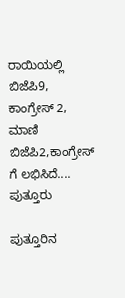ರಾಯಿಯಲ್ಲಿ ಬಿಜೆಪಿ9, ಕಾಂಗ್ರೇಸ್ 2, ಮಾಣಿ ಬಿಜೆಪಿ2,ಕಾಂಗ್ರೇಸ್ ಗೆ ಲಭಿಸಿದೆ....
ಪುತ್ತೂರು

ಪುತ್ತೂರಿನ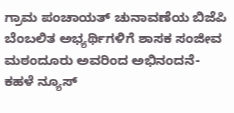ಗ್ರಾಮ ಪಂಚಾಯತ್ ಚುನಾವಣೆಯ ಬಿಜೆಪಿ ಬೆಂಬಲಿತ ಅಭ್ಯರ್ಥಿಗಳಿಗೆ ಶಾಸಕ ಸಂಜೀವ ಮಠಂದೂರು ಅವರಿಂದ ಅಭಿನಂದನೆ- ಕಹಳೆ ನ್ಯೂಸ್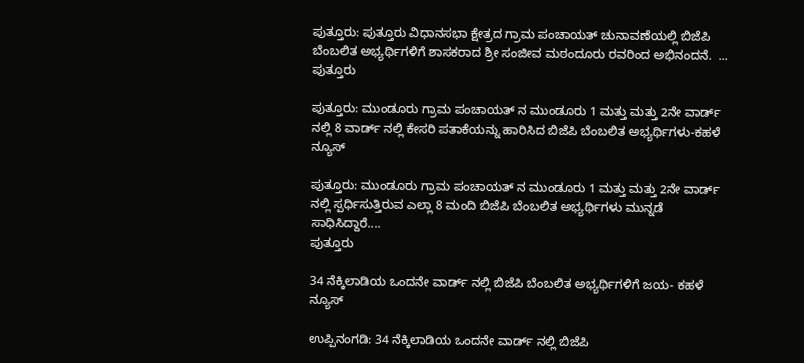ಪುತ್ತೂರು: ಪುತ್ತೂರು ವಿಧಾನಸಭಾ ಕ್ಷೇತ್ರದ ಗ್ರಾಮ ಪಂಚಾಯತ್ ಚುನಾವಣೆಯಲ್ಲಿ ಬಿಜೆಪಿ ಬೆಂಬಲಿತ ಅಭ್ಯರ್ಥಿಗಳಿಗೆ ಶಾಸಕರಾದ ಶ್ರೀ ಸಂಜೀವ ಮಠಂದೂರು ರವರಿಂದ ಅಭಿನಂದನೆ.  ...
ಪುತ್ತೂರು

ಪುತ್ತೂರು: ಮುಂಡೂರು ಗ್ರಾಮ ಪಂಚಾಯತ್ ನ ಮುಂಡೂರು 1 ಮತ್ತು ಮತ್ತು 2ನೇ ವಾರ್ಡ್ ನಲ್ಲಿ 8 ವಾರ್ಡ್ ನಲ್ಲಿ ಕೇಸರಿ ಪತಾಕೆಯನ್ನು ಹಾರಿಸಿದ ಬಿಜೆಪಿ ಬೆಂಬಲಿತ ಅಭ್ಯರ್ಥಿಗಳು-ಕಹಳೆ ನ್ಯೂಸ್

ಪುತ್ತೂರು: ಮುಂಡೂರು ಗ್ರಾಮ ಪಂಚಾಯತ್ ನ ಮುಂಡೂರು 1 ಮತ್ತು ಮತ್ತು 2ನೇ ವಾರ್ಡ್ ನಲ್ಲಿ ಸ್ಪರ್ಧಿಸುತ್ತಿರುವ ಎಲ್ಲಾ 8 ಮಂದಿ ಬಿಜೆಪಿ ಬೆಂಬಲಿತ ಅಭ್ಯರ್ಥಿಗಳು ಮುನ್ನಡೆ ಸಾಧಿಸಿದ್ದಾರೆ....
ಪುತ್ತೂರು

34 ನೆಕ್ಕಿಲಾಡಿಯ ಒಂದನೇ ವಾರ್ಡ್ ನಲ್ಲಿ ಬಿಜೆಪಿ ಬೆಂಬಲಿತ ಅಭ್ಯರ್ಥಿಗಳಿಗೆ ಜಯ- ಕಹಳೆ ನ್ಯೂಸ್

ಉಪ್ಪಿನಂಗಡಿ: 34 ನೆಕ್ಕಿಲಾಡಿಯ ಒಂದನೇ ವಾರ್ಡ್ ನಲ್ಲಿ ಬಿಜೆಪಿ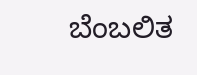ಬೆಂಬಲಿತ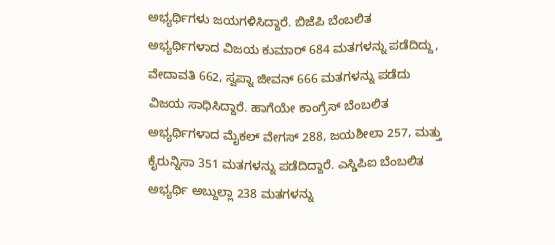ಅಭ್ಯರ್ಥಿಗಳು ಜಯಗಳಿಸಿದ್ದಾರೆ. ಬಿಜೆಪಿ ಬೆಂಬಲಿತ ಅಭ್ಯರ್ಥಿಗಳಾದ ವಿಜಯ ಕುಮಾರ್ 684 ಮತಗಳನ್ನು ಪಡೆದಿದ್ದು, ವೇದಾವತಿ 662, ಸ್ವಪ್ನಾ ಜೀವನ್ 666 ಮತಗಳನ್ನು ಪಡೆದು ವಿಜಯ ಸಾಧಿಸಿದ್ದಾರೆ. ಹಾಗೆಯೇ ಕಾಂಗ್ರೆಸ್ ಬೆಂಬಲಿತ ಅಭ್ಯರ್ಥಿಗಳಾದ ಮೈಕಲ್ ವೇಗಸ್ 288, ಜಯಶೀಲಾ 257, ಮತ್ತು ಕೈರುನ್ನಿಸಾ 351 ಮತಗಳನ್ನು ಪಡೆದಿದ್ದಾರೆ. ಎಸ್ಡಿಪಿಐ ಬೆಂಬಲಿತ ಅಭ್ಯರ್ಥಿ ಅಬ್ದುಲ್ಲಾ 238 ಮತಗಳನ್ನು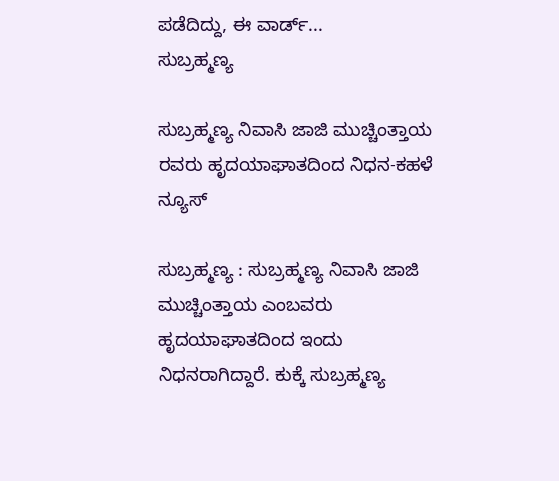ಪಡೆದಿದ್ದು, ಈ ವಾರ್ಡ್...
ಸುಬ್ರಹ್ಮಣ್ಯ

ಸುಬ್ರಹ್ಮಣ್ಯ ನಿವಾಸಿ ಜಾಜಿ ಮುಚ್ಚಿಂತ್ತಾಯ ರವರು ಹೃದಯಾಘಾತದಿಂದ ನಿಧನ-ಕಹಳೆ ನ್ಯೂಸ್

ಸುಬ್ರಹ್ಮಣ್ಯ : ಸುಬ್ರಹ್ಮಣ್ಯ ನಿವಾಸಿ ಜಾಜಿ ಮುಚ್ಚಿಂತ್ತಾಯ ಎಂಬವರು ಹೃದಯಾಘಾತದಿಂದ ಇಂದು ನಿಧನರಾಗಿದ್ದಾರೆ. ಕುಕ್ಕೆ ಸುಬ್ರಹ್ಮಣ್ಯ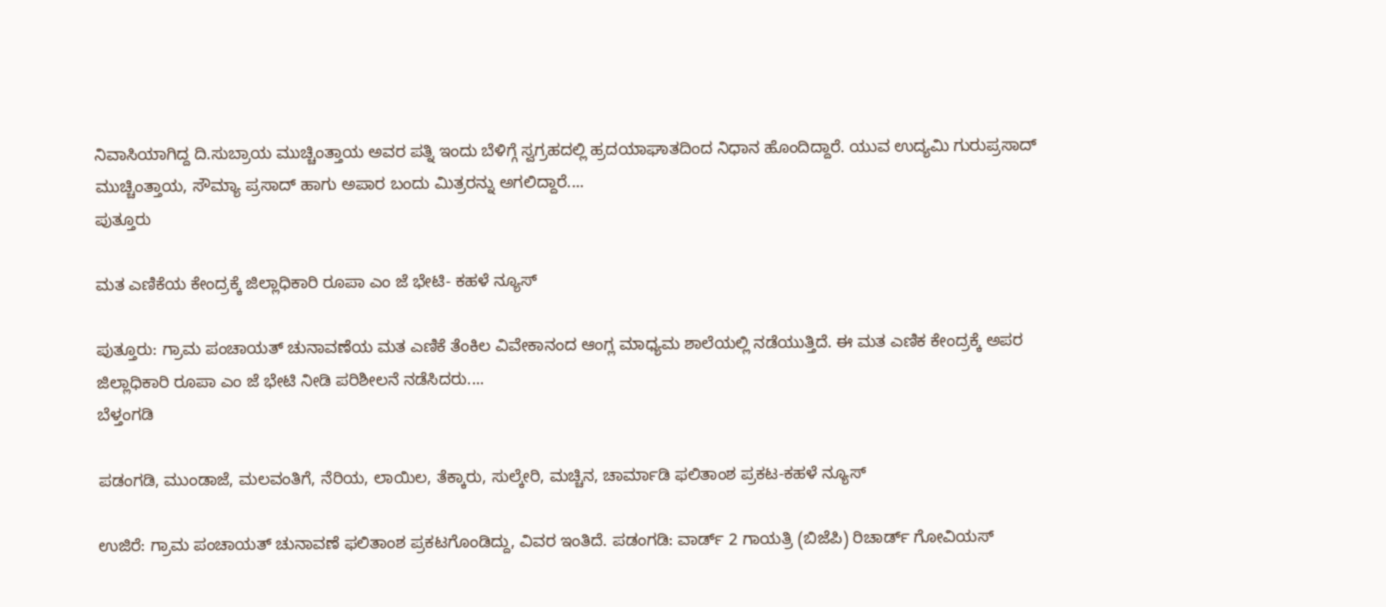ನಿವಾಸಿಯಾಗಿದ್ದ ದಿ.ಸುಬ್ರಾಯ ಮುಚ್ಚಿಂತ್ತಾಯ ಅವರ ಪತ್ನಿ ಇಂದು ಬೆಳಿಗ್ಗೆ ಸ್ವಗ್ರಹದಲ್ಲಿ ಹ್ರದಯಾಘಾತದಿಂದ ನಿಧಾನ ಹೊಂದಿದ್ದಾರೆ. ಯುವ ಉದ್ಯಮಿ ಗುರುಪ್ರಸಾದ್ ಮುಚ್ಚಿಂತ್ತಾಯ, ಸೌಮ್ಯಾ ಪ್ರಸಾದ್ ಹಾಗು ಅಪಾರ ಬಂದು ಮಿತ್ರರನ್ನು ಅಗಲಿದ್ದಾರೆ....
ಪುತ್ತೂರು

ಮತ ಎಣಿಕೆಯ ಕೇಂದ್ರಕ್ಕೆ ಜಿಲ್ಲಾಧಿಕಾರಿ ರೂಪಾ ಎಂ ಜೆ ಭೇಟಿ- ಕಹಳೆ ನ್ಯೂಸ್

ಪುತ್ತೂರು: ಗ್ರಾಮ ಪಂಚಾಯತ್ ಚುನಾವಣೆಯ ಮತ ಎಣಿಕೆ ತೆಂಕಿಲ ವಿವೇಕಾನಂದ ಆಂಗ್ಲ ಮಾಧ್ಯಮ ಶಾಲೆಯಲ್ಲಿ ನಡೆಯುತ್ತಿದೆ. ಈ ಮತ ಎಣಿಕ ಕೇಂದ್ರಕ್ಕೆ ಅಪರ ಜಿಲ್ಲಾಧಿಕಾರಿ ರೂಪಾ ಎಂ ಜೆ ಭೇಟಿ ನೀಡಿ ಪರಿಶೀಲನೆ ನಡೆಸಿದರು....
ಬೆಳ್ತಂಗಡಿ

ಪಡಂಗಡಿ, ಮುಂಡಾಜೆ, ಮಲವಂತಿಗೆ, ನೆರಿಯ, ಲಾಯಿಲ, ತೆಕ್ಕಾರು, ಸುಲ್ಕೇರಿ, ಮಚ್ಚಿನ, ಚಾರ್ಮಾಡಿ ಫಲಿತಾಂಶ ಪ್ರಕಟ-ಕಹಳೆ ನ್ಯೂಸ್

ಉಜಿರೆ: ಗ್ರಾಮ ಪಂಚಾಯತ್ ಚುನಾವಣೆ ಫಲಿತಾಂಶ ಪ್ರಕಟಗೊಂಡಿದ್ದು, ವಿವರ ಇಂತಿದೆ. ಪಡಂಗಡಿ: ವಾರ್ಡ್ 2 ಗಾಯತ್ರಿ (ಬಿಜೆಪಿ) ರಿಚಾರ್ಡ್ ಗೋವಿಯಸ್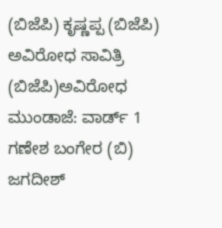(ಬಿಜೆಪಿ) ಕೃಷ್ಣಪ್ಪ (ಬಿಜೆಪಿ) ಅವಿರೋಧ ಸಾವಿತ್ರಿ (ಬಿಜೆಪಿ)ಅವಿರೋಧ ಮುಂಡಾಜೆ: ವಾರ್ಡ್ 1 ಗಣೇಶ ಬಂಗೇರ (ಬಿ) ಜಗದೀಶ್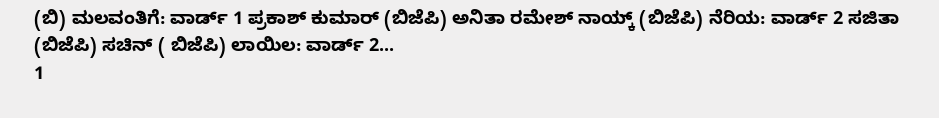(ಬಿ) ಮಲವಂತಿಗೆ: ವಾರ್ಡ್ 1 ಪ್ರಕಾಶ್ ಕುಮಾರ್ (ಬಿಜೆಪಿ) ಅನಿತಾ ರಮೇಶ್ ನಾಯ್ಕ್ (ಬಿಜೆಪಿ) ನೆರಿಯ: ವಾರ್ಡ್ 2 ಸಜಿತಾ (ಬಿಜೆಪಿ) ಸಚಿನ್ ( ಬಿಜೆಪಿ) ಲಾಯಿಲ: ವಾರ್ಡ್ 2...
1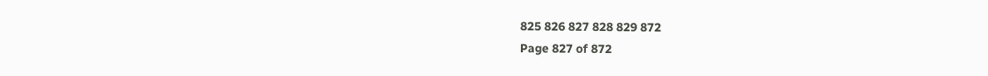825 826 827 828 829 872
Page 827 of 872